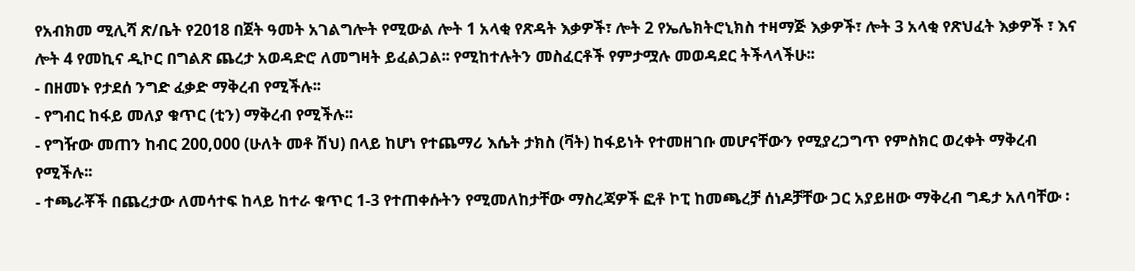የአብክመ ሚሊሻ ጽ/ቤት የ2018 በጀት ዓመት አገልግሎት የሚውል ሎት 1 አላቂ የጽዳት እቃዎች፣ ሎት 2 የኤሌክትሮኒክስ ተዛማጅ እቃዎች፣ ሎት 3 አላቂ የጽህፈት እቃዎች ፣ እና ሎት 4 የመኪና ዲኮር በግልጽ ጨረታ አወዳድሮ ለመግዛት ይፈልጋል፡፡ የሚከተሉትን መስፈርቶች የምታሟሉ መወዳደር ትችላላችሁ፡፡
- በዘመኑ የታደሰ ንግድ ፈቃድ ማቅረብ የሚችሉ፡፡
- የግብር ከፋይ መለያ ቁጥር (ቲን) ማቅረብ የሚችሉ፡፡
- የግዥው መጠን ከብር 200,000 (ሁለት መቶ ሽህ) በላይ ከሆነ የተጨማሪ እሴት ታክስ (ቫት) ከፋይነት የተመዘገቡ መሆናቸውን የሚያረጋግጥ የምስክር ወረቀት ማቅረብ የሚችሉ፡፡
- ተጫራቾች በጨረታው ለመሳተፍ ከላይ ከተራ ቁጥር 1-3 የተጠቀሱትን የሚመለከታቸው ማስረጃዎች ፎቶ ኮፒ ከመጫረቻ ሰነዶቻቸው ጋር አያይዘው ማቅረብ ግዴታ አለባቸው ፡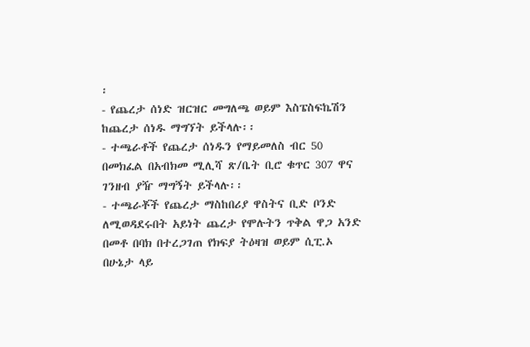፡
- የጨረታ ሰነድ ዝርዝር መግለጫ ወይም እስፔስፍኬሽን ከጨረታ ሰነዱ ማግኘት ይችላሉ፡፡
- ተጫራቶች የጨረታ ሰነዱን የማይመለስ ብር 50 በመክፈል በአብክመ ሚሊሻ ጽ/ቤት ቢሮ ቁጥር 307 ዋና ገንዘብ ያዥ ማግኝት ይችላሉ፡፡
- ተጫራቾች የጨረታ ማስከበሪያ ዋስትና ቢድ ቦንድ ለሚወዳደሩበት አይነት ጨረታ የሞሉትን ጥቅል ዋጋ አንድ በመቶ በባክ በተረጋገጠ የክፍያ ትዕዛዝ ወይም ሲፒ.ኦ በሁኔታ ላይ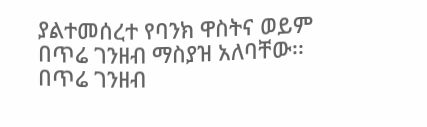ያልተመሰረተ የባንክ ዋስትና ወይም በጥሬ ገንዘብ ማስያዝ አለባቸው፡፡ በጥሬ ገንዘብ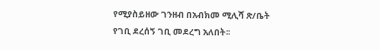የሚያስይዘው ገንዘብ በአብክመ ሚሊሻ ጽ/ቤት የገቢ ደረሰኝ ገቢ መደረግ አለበት፡፡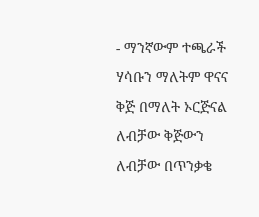- ማንኛውም ተጫራች ሃሳቡን ማለትም ዋናና ቅጅ በማለት ኦርጅናል ለብቻው ቅጅውን ለብቻው በጥንቃቄ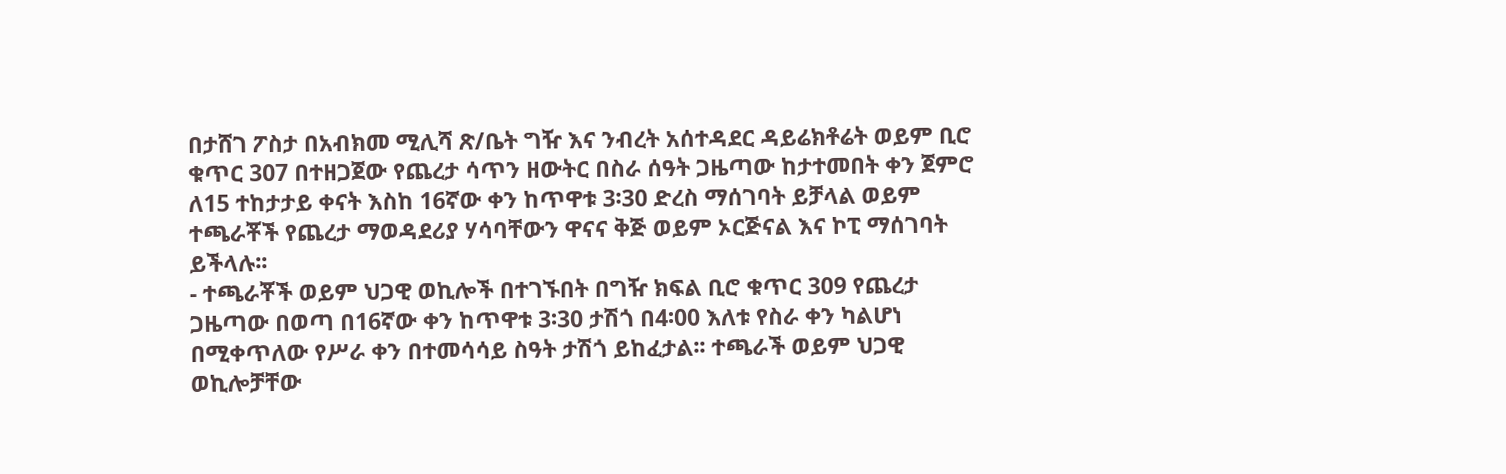በታሸገ ፖስታ በአብክመ ሚሊሻ ጽ/ቤት ግዥ እና ንብረት አሰተዳደር ዳይሬክቶሬት ወይም ቢሮ ቁጥር 307 በተዘጋጀው የጨረታ ሳጥን ዘውትር በስራ ሰዓት ጋዜጣው ከታተመበት ቀን ጀምሮ ለ15 ተከታታይ ቀናት እስከ 16ኛው ቀን ከጥዋቱ 3፡30 ድረስ ማሰገባት ይቻላል ወይም ተጫራቾች የጨረታ ማወዳደሪያ ሃሳባቸውን ዋናና ቅጅ ወይም ኦርጅናል እና ኮፒ ማሰገባት ይችላሉ፡፡
- ተጫራቾች ወይም ህጋዊ ወኪሎች በተገኙበት በግዥ ክፍል ቢሮ ቁጥር 309 የጨረታ ጋዜጣው በወጣ በ16ኛው ቀን ከጥዋቱ 3፡30 ታሽጎ በ4፡00 እለቱ የስራ ቀን ካልሆነ በሚቀጥለው የሥራ ቀን በተመሳሳይ ስዓት ታሽጎ ይከፈታል፡፡ ተጫራች ወይም ህጋዊ ወኪሎቻቸው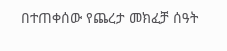በተጠቀሰው የጨረታ መክፈቻ ሰዓት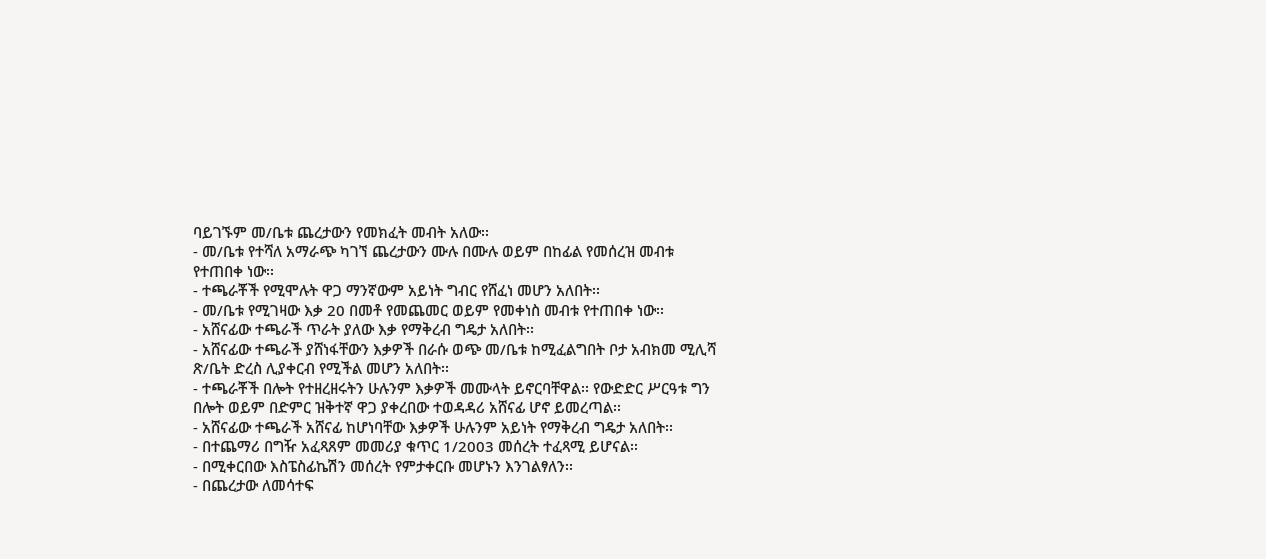ባይገኙም መ/ቤቱ ጨረታውን የመክፈት መብት አለው፡፡
- መ/ቤቱ የተሻለ አማራጭ ካገኘ ጨረታውን ሙሉ በሙሉ ወይም በከፊል የመሰረዝ መብቱ የተጠበቀ ነው፡፡
- ተጫራቾች የሚሞሉት ዋጋ ማንኛውም አይነት ግብር የሸፈነ መሆን አለበት፡፡
- መ/ቤቱ የሚገዛው እቃ 20 በመቶ የመጨመር ወይም የመቀነስ መብቱ የተጠበቀ ነው፡፡
- አሸናፊው ተጫራች ጥራት ያለው እቃ የማቅረብ ግዴታ አለበት፡፡
- አሸናፊው ተጫራች ያሸነፋቸውን እቃዎች በራሱ ወጭ መ/ቤቱ ከሚፈልግበት ቦታ አብክመ ሚሊሻ ጽ/ቤት ድረስ ሊያቀርብ የሚችል መሆን አለበት፡፡
- ተጫራቾች በሎት የተዘረዘሩትን ሁሉንም እቃዎች መሙላት ይኖርባቸዋል፡፡ የውድድር ሥርዓቱ ግን በሎት ወይም በድምር ዝቅተኛ ዋጋ ያቀረበው ተወዳዳሪ አሸናፊ ሆኖ ይመረጣል፡፡
- አሸናፊው ተጫራች አሸናፊ ከሆነባቸው እቃዎች ሁሉንም አይነት የማቅረብ ግዴታ አለበት፡፡
- በተጨማሪ በግዥ አፈጻጸም መመሪያ ቁጥር 1/2003 መሰረት ተፈጻሚ ይሆናል፡፡
- በሚቀርበው እስፔስፊኬሽን መሰረት የምታቀርቡ መሆኑን እንገልፃለን፡፡
- በጨረታው ለመሳተፍ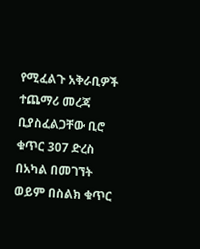የሚፈልጉ አቅራቢዎች ተጨማሪ መረጃ ቢያስፈልጋቸው ቢሮ ቁጥር 307 ድረስ በአካል በመገኘት ወይም በስልክ ቁጥር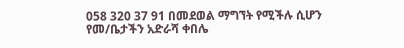058 320 37 91 በመደወል ማግኘት የሚችሉ ሲሆን የመ/ቤታችን አድራሻ ቀበሌ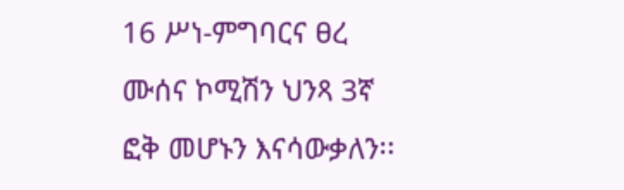16 ሥነ-ምግባርና ፀረ ሙሰና ኮሚሽን ህንጻ 3ኛ ፎቅ መሆኑን እናሳውቃለን፡፡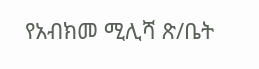የአብክመ ሚሊሻ ጽ/ቤት